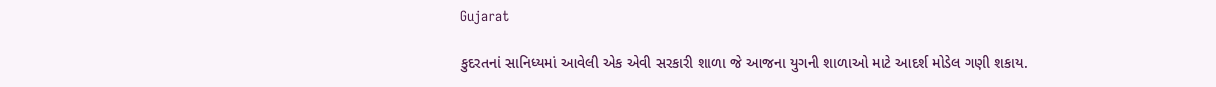Gujarat

કુદરતનાં સાનિધ્યમાં આવેલી એક એવી સરકારી શાળા જે આજના યુગની શાળાઓ માટે આદર્શ મોડેલ ગણી શકાય.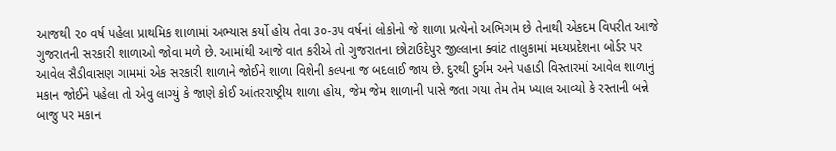આજથી ૨૦ વર્ષ પહેલા પ્રાથમિક શાળામાં અભ્યાસ કર્યો હોય તેવા ૩૦-૩૫ વર્ષનાં લોકોનો જે શાળા પ્રત્યેનો અભિગમ છે તેનાથી એકદમ વિપરીત આજે ગુજરાતની સરકારી શાળાઓ જોવા મળે છે. આમાંથી આજે વાત કરીએ તો ગુજરાતના છોટાઉદેપુર જીલ્લાના ક્વાંટ તાલુકામાં મધ્યપ્રદેશના બોર્ડર પર આવેલ સૈડીવાસણ ગામમાં એક સરકારી શાળાને જોઈને શાળા વિશેની કલ્પના જ બદલાઈ જાય છે. દુરથી દુર્ગમ અને પહાડી વિસ્તારમાં આવેલ શાળાનું મકાન જોઈને પહેલા તો એવુ લાગ્યું કે જાણે કોઈ આંતરરાષ્ટ્રીય શાળા હોય, જેમ જેમ શાળાની પાસે જતા ગયા તેમ તેમ ખ્યાલ આવ્યો કે રસ્તાની બન્ને બાજુ પર મકાન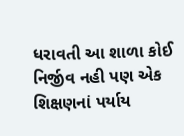ધરાવતી આ શાળા કોઈ નિર્જીવ નહી પણ એક શિક્ષણનાં પર્યાય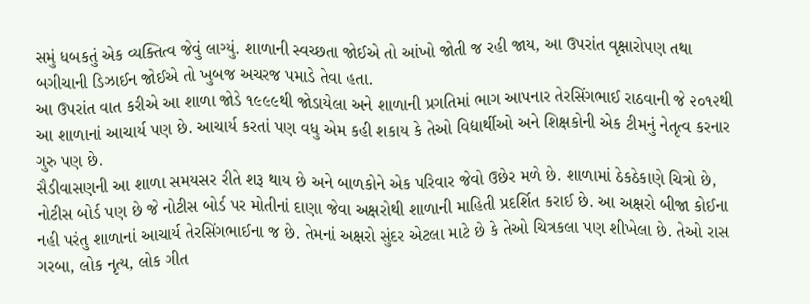સમું ધબકતું એક વ્યક્તિત્વ જેવું લાગ્યું. શાળાની સ્વચ્છતા જોઈએ તો આંખો જોતી જ રહી જાય, આ ઉપરાંત વૃક્ષારોપણ તથા બગીચાની ડિઝાઈન જોઈએ તો ખુબજ અચરજ પમાડે તેવા હતા.
આ ઉપરાંત વાત કરીએ આ શાળા જોડે ૧૯૯૯થી જોડાયેલા અને શાળાની પ્રગતિમાં ભાગ આપનાર તેરસિંગભાઈ રાઠવાની જે ૨૦૧૨થી આ શાળાનાં આચાર્ય પણ છે. આચાર્ય કરતાં પણ વધુ એમ કહી શકાય કે તેઓ વિદ્યાર્થીઓ અને શિક્ષકોની એક ટીમનું નેતૃત્વ કરનાર ગુરુ પણ છે.
સૈડીવાસણની આ શાળા સમયસર રીતે શરૂ થાય છે અને બાળકોને એક પરિવાર જેવો ઉછેર મળે છે. શાળામાં ઠેકઠેકાણે ચિત્રો છે, નોટીસ બોર્ડ પણ છે જે નોટીસ બોર્ડ પર મોતીનાં દાણા જેવા અક્ષરોથી શાળાની માહિતી પ્રદર્શિત કરાઈ છે. આ અક્ષરો બીજા કોઈના નહી પરંતુ શાળાનાં આચાર્ય તેરસિંગભાઈના જ છે. તેમનાં અક્ષરો સુંદર એટલા માટે છે કે તેઓ ચિત્રકલા પણ શીખેલા છે. તેઓ રાસ ગરબા, લોક નૃત્ય, લોક ગીત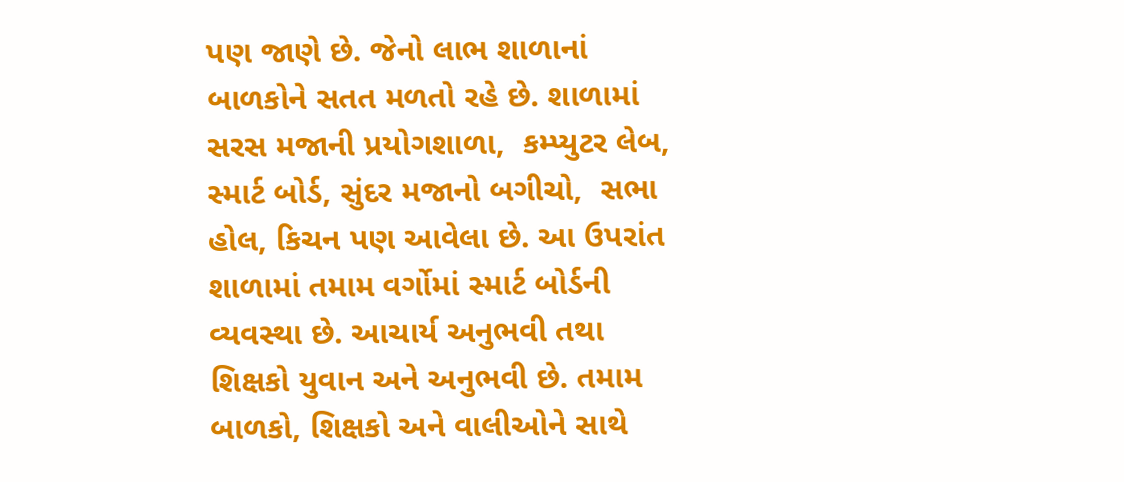પણ જાણે છે. જેનો લાભ શાળાનાં બાળકોને સતત મળતો રહે છે. શાળામાં સરસ મજાની પ્રયોગશાળા,  કમ્પ્યુટર લેબ, સ્માર્ટ બોર્ડ, સુંદર મજાનો બગીચો,  સભા હોલ, કિચન પણ આવેલા છે. આ ઉપરાંત શાળામાં તમામ વર્ગોમાં સ્માર્ટ બોર્ડની વ્યવસ્થા છે. આચાર્ય અનુભવી તથા શિક્ષકો યુવાન અને અનુભવી છે. તમામ બાળકો, શિક્ષકો અને વાલીઓને સાથે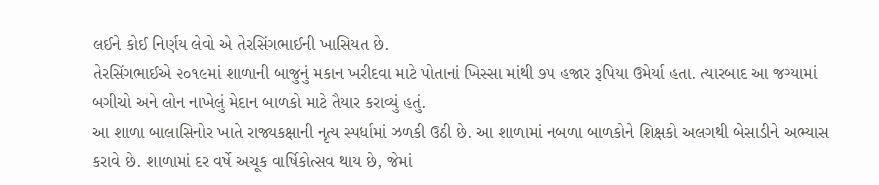લઈને કોઈ નિર્ણય લેવો એ તેરસિંગભાઈની ખાસિયત છે.
તેરસિંગભાઈએ ૨૦૧૯માં શાળાની બાજુનું મકાન ખરીદવા માટે પોતાનાં ખિસ્સા માંથી ૭૫ હજાર રૂપિયા ઉમેર્યા હતા. ત્યારબાદ આ જગ્યામાં બગીચો અને લોન નાખેલું મેદાન બાળકો માટે તૈયાર કરાવ્યું હતું.
આ શાળા બાલાસિનોર ખાતે રાજ્યકક્ષાની નૃત્ય સ્પર્ધામાં ઝળકી ઉઠી છે. આ શાળામાં નબળા બાળકોને શિક્ષકો અલગથી બેસાડીને અભ્યાસ કરાવે છે. શાળામાં દર વર્ષે અચૂક વાર્ષિકોત્સવ થાય છે, જેમાં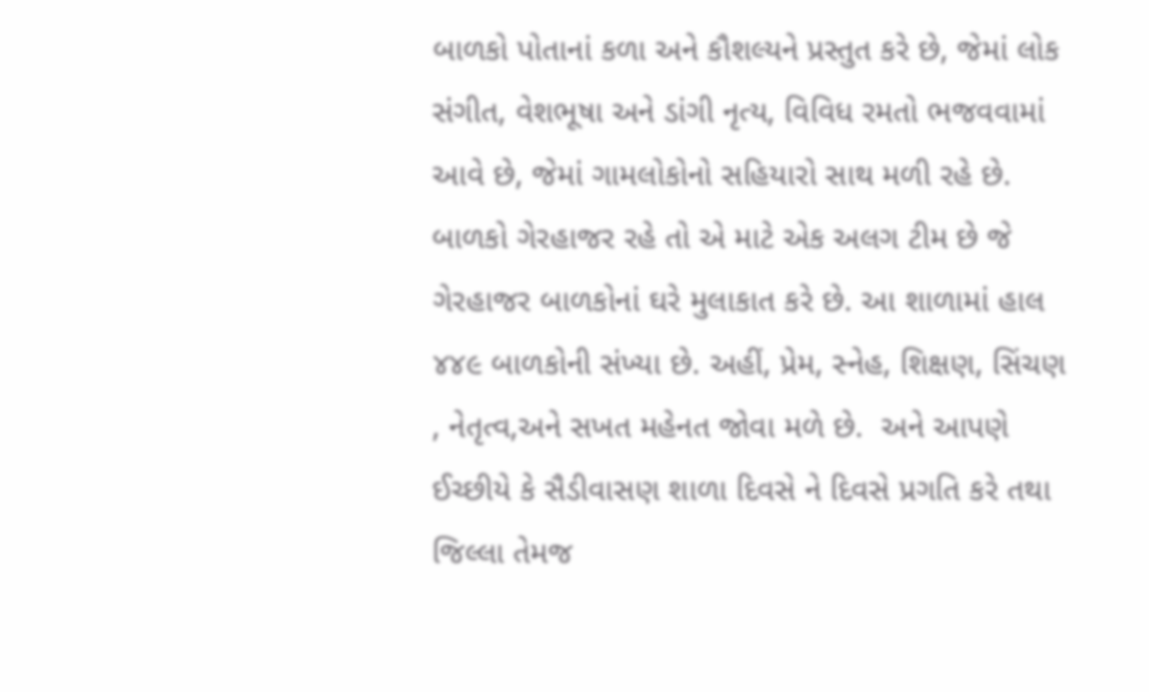બાળકો પોતાનાં કળા અને કૌશલ્યને પ્રસ્તુત કરે છે, જેમાં લોક સંગીત, વેશભૂષા અને ડાંગી નૃત્ય, વિવિધ રમતો ભજવવામાં આવે છે, જેમાં ગામલોકોનો સહિયારો સાથ મળી રહે છે. બાળકો ગેરહાજર રહે તો એ માટે એક અલગ ટીમ છે જે ગેરહાજર બાળકોનાં ઘરે મુલાકાત કરે છે. આ શાળામાં હાલ ૪૪૯ બાળકોની સંખ્યા છે. અહીં, પ્રેમ, સ્નેહ, શિક્ષણ, સિંચણ , નેતૃત્વ,અને સખત મહેનત જોવા મળે છે.  અને આપણે ઈચ્છીયે કે સૈડીવાસણ શાળા દિવસે ને દિવસે પ્રગતિ કરે તથા જિલ્લા તેમજ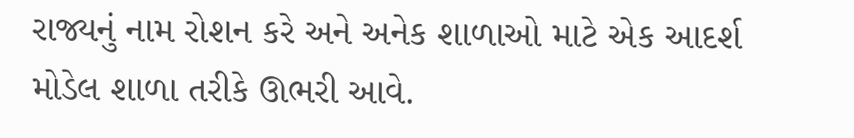રાજ્યનું નામ રોશન કરે અને અનેક શાળાઓ માટે એક આદર્શ મોડેલ શાળા તરીકે ઊભરી આવે.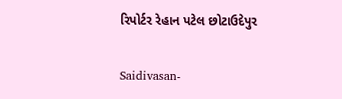રિપોર્ટર રેહાન પટેલ છોટાઉદેપુર

Saidivasan-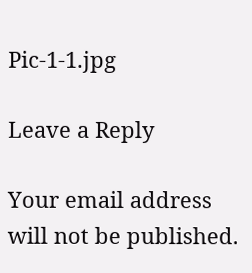Pic-1-1.jpg

Leave a Reply

Your email address will not be published.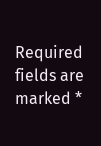Required fields are marked *